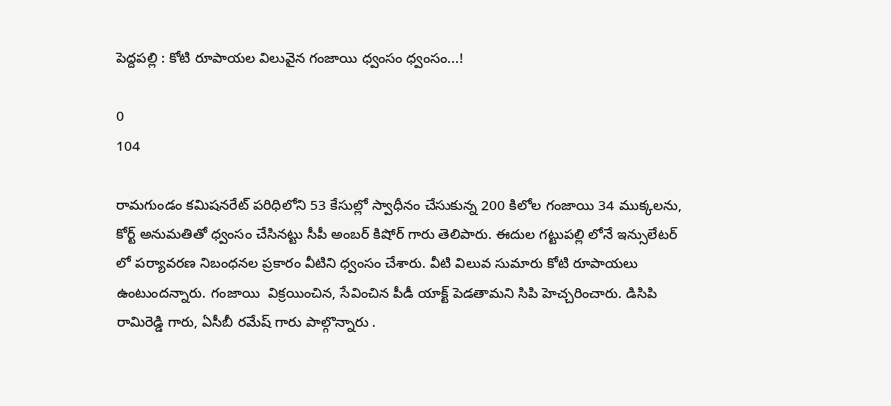పెద్దపల్లి : కోటి రూపాయల విలువైన గంజాయి ధ్వంసం ధ్వంసం...!

0
104

రామగుండం కమిషనరేట్ పరిధిలోని 53 కేసుల్లో స్వాధీనం చేసుకున్న 200 కిలోల గంజాయి 34 ముక్కలను, కోర్ట్ అనుమతితో ధ్వంసం చేసినట్టు సీపీ అంబర్ కిషోర్ గారు తెలిపారు. ఈదుల గట్టుపల్లి లోనే ఇన్సులేటర్ లో పర్యావరణ నిబంధనల ప్రకారం వీటిని ధ్వంసం చేశారు. వీటి విలువ సుమారు కోటి రూపాయలు ఉంటుందన్నారు. గంజాయి  విక్రయించిన, సేవించిన పీడీ యాక్ట్ పెడతామని సిపి హెచ్చరించారు. డిసిపి రామిరెడ్డి గారు, ఏసీబీ రమేష్ గారు పాల్గొన్నారు .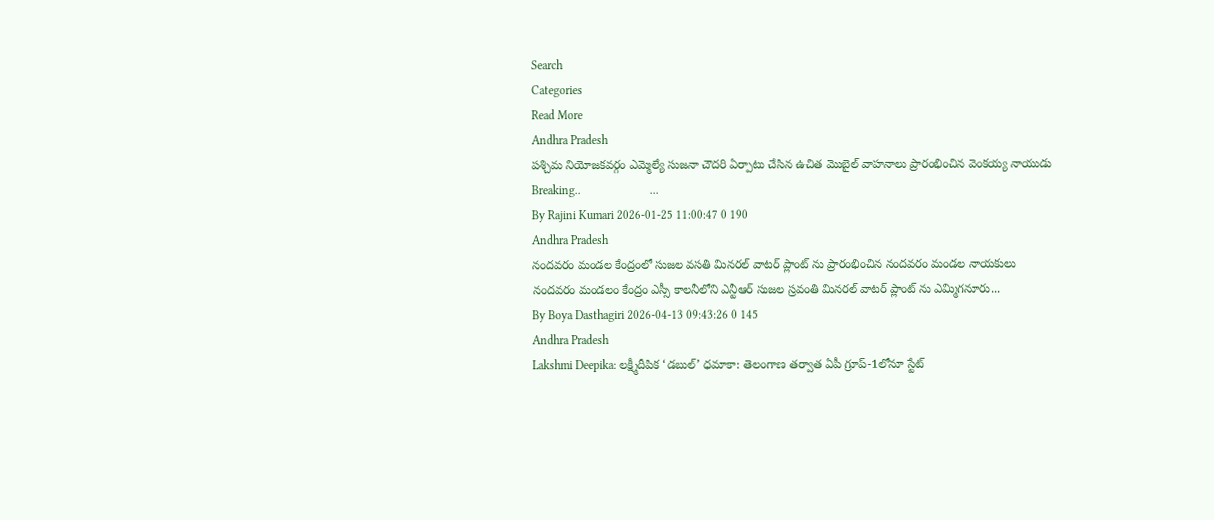Search
Categories
Read More
Andhra Pradesh
పశ్చిమ నియోజకవర్గం ఎమ్మెల్యే సుజనా చౌదరి ఏర్పాటు చేసిన ఉచిత మొబైల్ వాహనాలు ప్రారంభించిన వెంకయ్య నాయుడు
Breaking..                       ...
By Rajini Kumari 2026-01-25 11:00:47 0 190
Andhra Pradesh
నందవరం మండల కేంద్రంలో సుజల వసతి మినరల్ వాటర్ ప్లాంట్ ను ప్రారంభించిన నందవరం మండల నాయకులు
నందవరం మండలం కేంద్రం ఎస్సీ కాలనీలోని ఎన్టీఆర్ సుజల స్రవంతి మినరల్ వాటర్ ప్లాంట్ ను ఎమ్మిగనూరు...
By Boya Dasthagiri 2026-04-13 09:43:26 0 145
Andhra Pradesh
Lakshmi Deepika: లక్ష్మీదీపిక ‘డబుల్’ ధమాకా: తెలంగాణ తర్వాత ఏపీ గ్రూప్-1లోనూ స్టేట్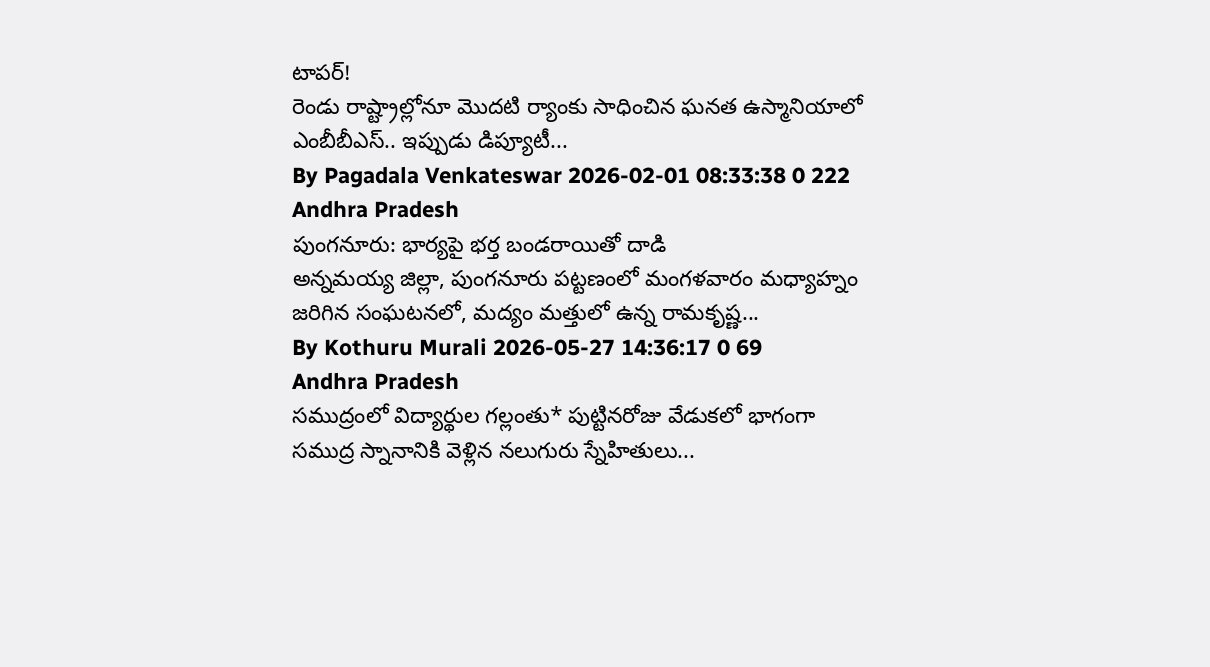టాపర్!
రెండు రాష్ట్రాల్లోనూ మొదటి ర్యాంకు సాధించిన ఘనత ఉస్మానియాలో ఎంబీబీఎస్.. ఇప్పుడు డిప్యూటీ...
By Pagadala Venkateswar 2026-02-01 08:33:38 0 222
Andhra Pradesh
పుంగనూరు: భార్యపై భర్త బండరాయితో దాడి
అన్నమయ్య జిల్లా, పుంగనూరు పట్టణంలో మంగళవారం మధ్యాహ్నం జరిగిన సంఘటనలో, మద్యం మత్తులో ఉన్న రామకృష్ణ...
By Kothuru Murali 2026-05-27 14:36:17 0 69
Andhra Pradesh
సముద్రంలో విద్యార్థుల గల్లంతు* పుట్టినరోజు వేడుకలో భాగంగా సముద్ర స్నానానికి వెళ్లిన నలుగురు స్నేహితులు...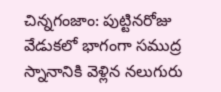చిన్నగంజాం: పుట్టినరోజు వేడుకలో భాగంగా సముద్ర స్నానానికి వెళ్లిన నలుగురు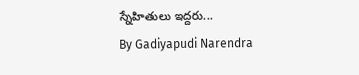స్నేహితులు ఇద్దరు...
By Gadiyapudi Narendra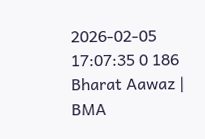2026-02-05 17:07:35 0 186
Bharat Aawaz | BMA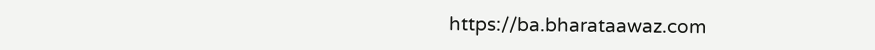https://ba.bharataawaz.com